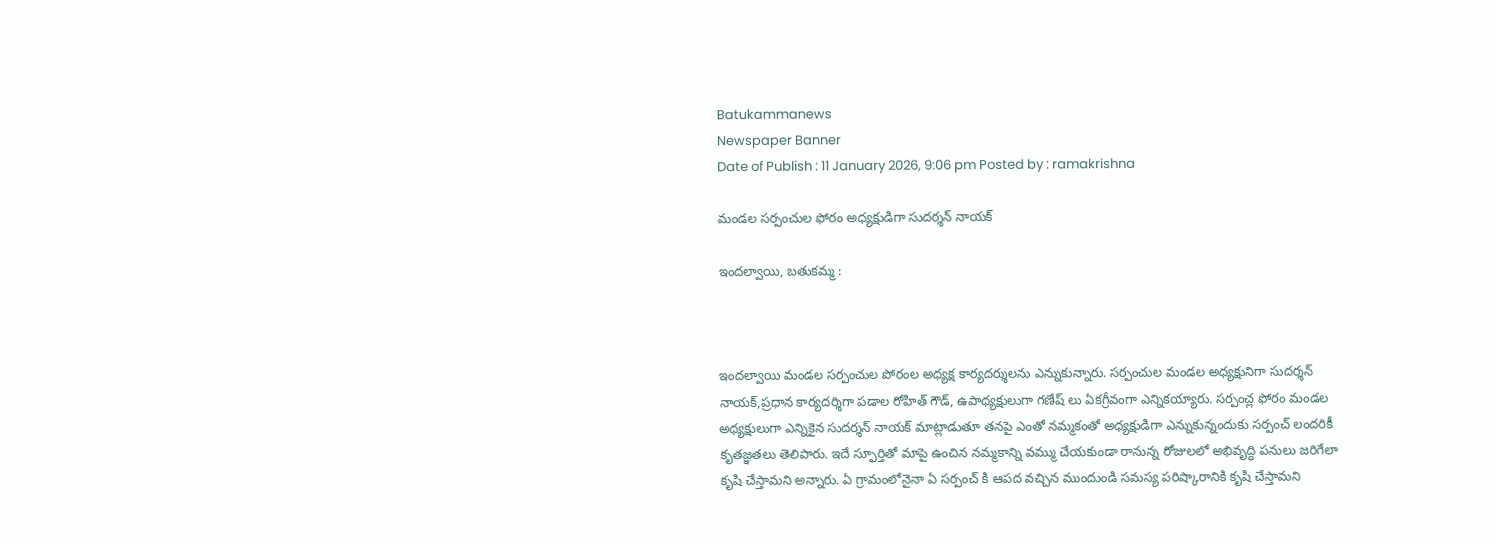Batukammanews
Newspaper Banner
Date of Publish : 11 January 2026, 9:06 pm Posted by : ramakrishna

మండల సర్పంచుల ఫోరం అధ్యక్షుడిగా సుదర్శన్ నాయక్

ఇందల్వాయి, బతుకమ్మ :



ఇందల్వాయి మండల సర్పంచుల పోరంల అధ్యక్ష కార్యదర్శులను ఎన్నుకున్నారు. సర్పంచుల మండల అధ్యక్షునిగా సుదర్శన్ నాయక్,ప్రధాన కార్యదర్శిగా పడాల రోహిత్ గౌడ్, ఉపాధ్యక్షులుగా గణేష్ లు ఏకగ్రీవంగా ఎన్నికయ్యారు. సర్పంచ్ల ఫోరం మండల అధ్యక్షులుగా ఎన్నికైన సుదర్శన్ నాయక్ మాట్లాడుతూ తనపై ఎంతో నమ్మకంతో అధ్యక్షుడిగా ఎన్నుకున్నందుకు సర్పంచ్ లందరికీ కృతజ్ఞతలు తెలిపారు. ఇదే స్ఫూర్తితో మాపై ఉంచిన నమ్మకాన్ని వమ్ము చేయకుండా రానున్న రోజులలో అభివృద్ధి పనులు జరిగేలా కృషి చేస్తామని అన్నారు. ఏ గ్రామంలోనైనా ఏ సర్పంచ్ కి ఆపద వచ్చిన ముందుండి సమస్య పరిష్కారానికి కృషి చేస్తామని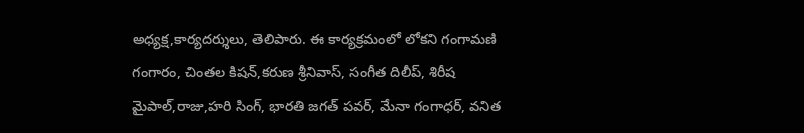అధ్యక్ష,కార్యదర్శులు, తెలిపారు. ఈ కార్యక్రమంలో లోకని గంగామణి గంగారం, చింతల కిషన్,కరుణ శ్రీనివాస్, సంగీత దిలీప్, శిరీష మైపాల్,రాజు,హరి సింగ్, భారతి జగత్ పవర్, మేనా గంగాధర్, వనిత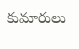కుమారులు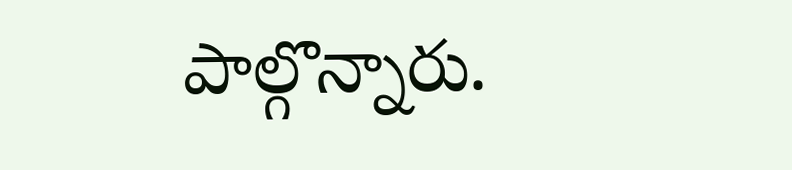పాల్గొన్నారు.